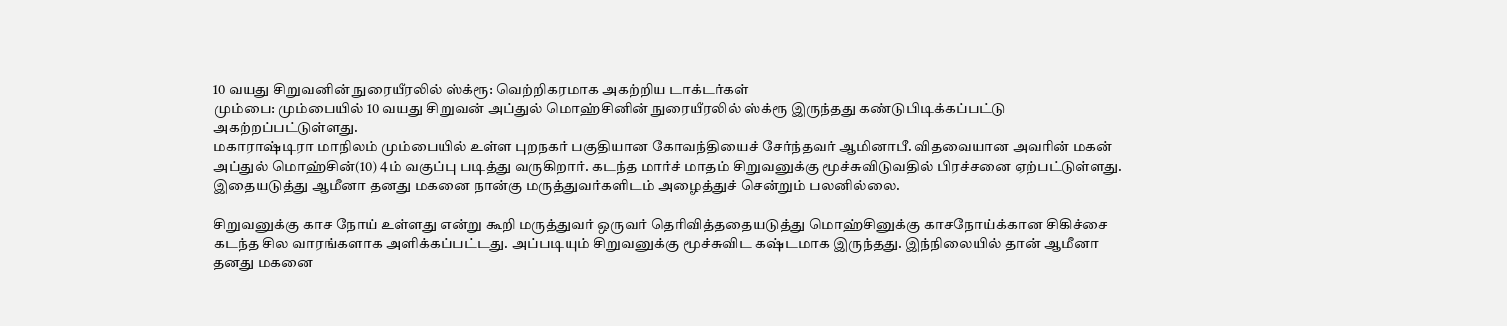10 வயது சிறுவனின் நுரையீரலில் ஸ்க்ரூ: வெற்றிகரமாக அகற்றிய டாக்டர்கள்
மும்பை: மும்பையில் 10 வயது சிறுவன் அப்துல் மொஹ்சினின் நுரையீரலில் ஸ்க்ரூ இருந்தது கண்டுபிடிக்கப்பட்டு அகற்றப்பட்டுள்ளது.
மகாராஷ்டிரா மாநிலம் மும்பையில் உள்ள புறநகர் பகுதியான கோவந்தியைச் சேர்ந்தவர் ஆமினாபீ. விதவையான அவரின் மகன் அப்துல் மொஹ்சின்(10) 4ம் வகுப்பு படித்து வருகிறார். கடந்த மார்ச் மாதம் சிறுவனுக்கு மூச்சுவிடுவதில் பிரச்சனை ஏற்பட்டுள்ளது. இதையடுத்து ஆமீனா தனது மகனை நான்கு மருத்துவர்களிடம் அழைத்துச் சென்றும் பலனில்லை.

சிறுவனுக்கு காச நோய் உள்ளது என்று கூறி மருத்துவர் ஒருவர் தெரிவித்ததையடுத்து மொஹ்சினுக்கு காசநோய்க்கான சிகிச்சை கடந்த சில வாரங்களாக அளிக்கப்பட்டது. அப்படியும் சிறுவனுக்கு மூச்சுவிட கஷ்டமாக இருந்தது. இந்நிலையில் தான் ஆமீனா தனது மகனை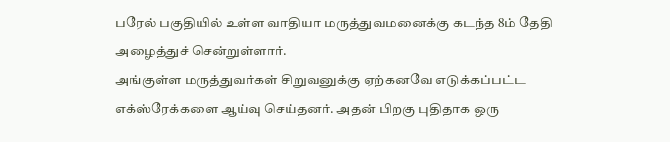பரேல் பகுதியில் உள்ள வாதியா மருத்துவமனைக்கு கடந்த 8ம் தேதி அழைத்துச் சென்றுள்ளார்.
அங்குள்ள மருத்துவர்கள் சிறுவனுக்கு ஏற்கனவே எடுக்கப்பட்ட எக்ஸ்ரேக்களை ஆய்வு செய்தனர். அதன் பிறகு புதிதாக ஒரு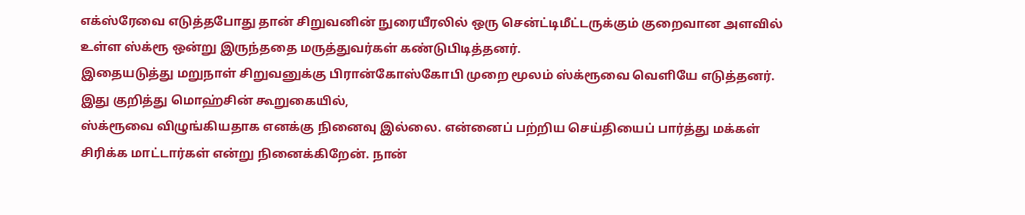எக்ஸ்ரேவை எடுத்தபோது தான் சிறுவனின் நுரையீரலில் ஒரு சென்ட்டிமீட்டருக்கும் குறைவான அளவில் உள்ள ஸ்க்ரூ ஒன்று இருந்ததை மருத்துவர்கள் கண்டுபிடித்தனர்.
இதையடுத்து மறுநாள் சிறுவனுக்கு பிரான்கோஸ்கோபி முறை மூலம் ஸ்க்ரூவை வெளியே எடுத்தனர்.
இது குறித்து மொஹ்சின் கூறுகையில்,
ஸ்க்ரூவை விழுங்கியதாக எனக்கு நினைவு இல்லை. என்னைப் பற்றிய செய்தியைப் பார்த்து மக்கள் சிரிக்க மாட்டார்கள் என்று நினைக்கிறேன். நான்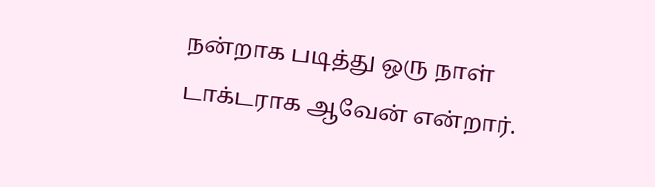நன்றாக படித்து ஒரு நாள் டாக்டராக ஆவேன் என்றார்.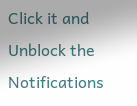Click it and Unblock the Notifications